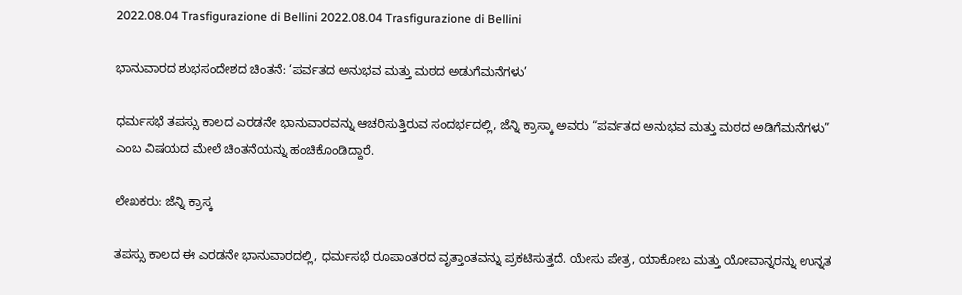2022.08.04 Trasfigurazione di Bellini 2022.08.04 Trasfigurazione di Bellini

ಭಾನುವಾರದ ಶುಭಸಂದೇಶದ ಚಿಂತನೆ: ‘ಪರ್ವತದ ಅನುಭವ ಮತ್ತು ಮಠದ ಅಡುಗೆಮನೆಗಳು’

ಧರ್ಮಸಭೆ ತಪಸ್ಸು ಕಾಲದ ಎರಡನೇ ಭಾನುವಾರವನ್ನು ಆಚರಿಸುತ್ತಿರುವ ಸಂದರ್ಭದಲ್ಲಿ, ಜೆನ್ನಿ ಕ್ರಾಸ್ಕಾ ಅವರು “ಪರ್ವತದ ಅನುಭವ ಮತ್ತು ಮಠದ ಅಡಿಗೆಮನೆಗಳು” ಎಂಬ ವಿಷಯದ ಮೇಲೆ ಚಿಂತನೆಯನ್ನು ಹಂಚಿಕೊಂಡಿದ್ದಾರೆ.

ಲೇಖಕರು: ಜೆನ್ನಿ ಕ್ರಾಸ್ಕ

ತಪಸ್ಸು ಕಾಲದ ಈ ಎರಡನೇ ಭಾನುವಾರದಲ್ಲಿ, ಧರ್ಮಸಭೆ ರೂಪಾಂತರದ ವೃತ್ತಾಂತವನ್ನು ಪ್ರಕಟಿಸುತ್ತದೆ. ಯೇಸು ಪೇತ್ರ, ಯಾಕೋಬ ಮತ್ತು ಯೋವಾನ್ನರನ್ನು ಉನ್ನತ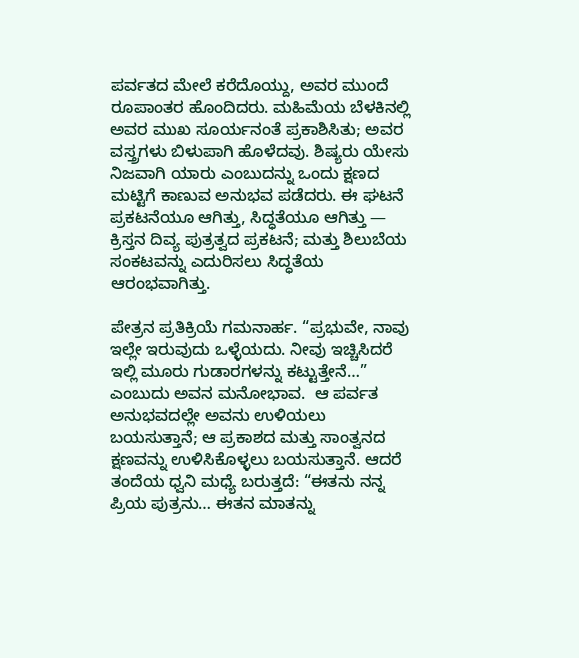ಪರ್ವತದ ಮೇಲೆ ಕರೆದೊಯ್ದು, ಅವರ ಮುಂದೆ ರೂಪಾಂತರ ಹೊಂದಿದರು. ಮಹಿಮೆಯ ಬೆಳಕಿನಲ್ಲಿ ಅವರ ಮುಖ ಸೂರ್ಯನಂತೆ ಪ್ರಕಾಶಿಸಿತು; ಅವರ ವಸ್ತ್ರಗಳು ಬಿಳುಪಾಗಿ ಹೊಳೆದವು. ಶಿಷ್ಯರು ಯೇಸು ನಿಜವಾಗಿ ಯಾರು ಎಂಬುದನ್ನು ಒಂದು ಕ್ಷಣದ ಮಟ್ಟಿಗೆ ಕಾಣುವ ಅನುಭವ ಪಡೆದರು. ಈ ಘಟನೆ ಪ್ರಕಟನೆಯೂ ಆಗಿತ್ತು, ಸಿದ್ಧತೆಯೂ ಆಗಿತ್ತು — ಕ್ರಿಸ್ತನ ದಿವ್ಯ ಪುತ್ರತ್ವದ ಪ್ರಕಟನೆ; ಮತ್ತು ಶಿಲುಬೆಯ ಸಂಕಟವನ್ನು ಎದುರಿಸಲು ಸಿದ್ಧತೆಯ ಆರಂಭವಾಗಿತ್ತು.

ಪೇತ್ರನ ಪ್ರತಿಕ್ರಿಯೆ ಗಮನಾರ್ಹ. “ಪ್ರಭುವೇ, ನಾವು ಇಲ್ಲೇ ಇರುವುದು ಒಳ್ಳೆಯದು. ನೀವು ಇಚ್ಚಿಸಿದರೆ ಇಲ್ಲಿ ಮೂರು ಗುಡಾರಗಳನ್ನು ಕಟ್ಟುತ್ತೇನೆ…” ಎಂಬುದು ಅವನ ಮನೋಭಾವ.  ಆ ಪರ್ವತ ಅನುಭವದಲ್ಲೇ ಅವನು ಉಳಿಯಲು ಬಯಸುತ್ತಾನೆ; ಆ ಪ್ರಕಾಶದ ಮತ್ತು ಸಾಂತ್ವನದ ಕ್ಷಣವನ್ನು ಉಳಿಸಿಕೊಳ್ಳಲು ಬಯಸುತ್ತಾನೆ. ಆದರೆ ತಂದೆಯ ಧ್ವನಿ ಮಧ್ಯೆ ಬರುತ್ತದೆ: “ಈತನು ನನ್ನ ಪ್ರಿಯ ಪುತ್ರನು… ಈತನ ಮಾತನ್ನು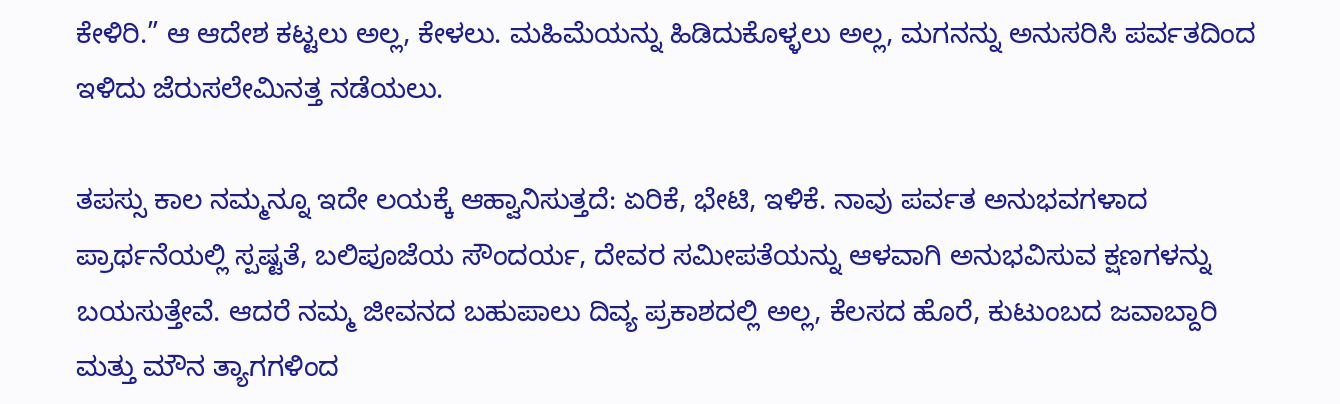ಕೇಳಿರಿ.” ಆ ಆದೇಶ ಕಟ್ಟಲು ಅಲ್ಲ, ಕೇಳಲು. ಮಹಿಮೆಯನ್ನು ಹಿಡಿದುಕೊಳ್ಳಲು ಅಲ್ಲ, ಮಗನನ್ನು ಅನುಸರಿಸಿ ಪರ್ವತದಿಂದ ಇಳಿದು ಜೆರುಸಲೇಮಿನತ್ತ ನಡೆಯಲು.

ತಪಸ್ಸು ಕಾಲ ನಮ್ಮನ್ನೂ ಇದೇ ಲಯಕ್ಕೆ ಆಹ್ವಾನಿಸುತ್ತದೆ: ಏರಿಕೆ, ಭೇಟಿ, ಇಳಿಕೆ. ನಾವು ಪರ್ವತ ಅನುಭವಗಳಾದ ಪ್ರಾರ್ಥನೆಯಲ್ಲಿ ಸ್ಪಷ್ಟತೆ, ಬಲಿಪೂಜೆಯ ಸೌಂದರ್ಯ, ದೇವರ ಸಮೀಪತೆಯನ್ನು ಆಳವಾಗಿ ಅನುಭವಿಸುವ ಕ್ಷಣಗಳನ್ನು ಬಯಸುತ್ತೇವೆ. ಆದರೆ ನಮ್ಮ ಜೀವನದ ಬಹುಪಾಲು ದಿವ್ಯ ಪ್ರಕಾಶದಲ್ಲಿ ಅಲ್ಲ, ಕೆಲಸದ ಹೊರೆ, ಕುಟುಂಬದ ಜವಾಬ್ದಾರಿ ಮತ್ತು ಮೌನ ತ್ಯಾಗಗಳಿಂದ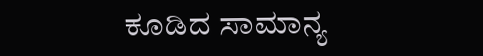ಕೂಡಿದ ಸಾಮಾನ್ಯ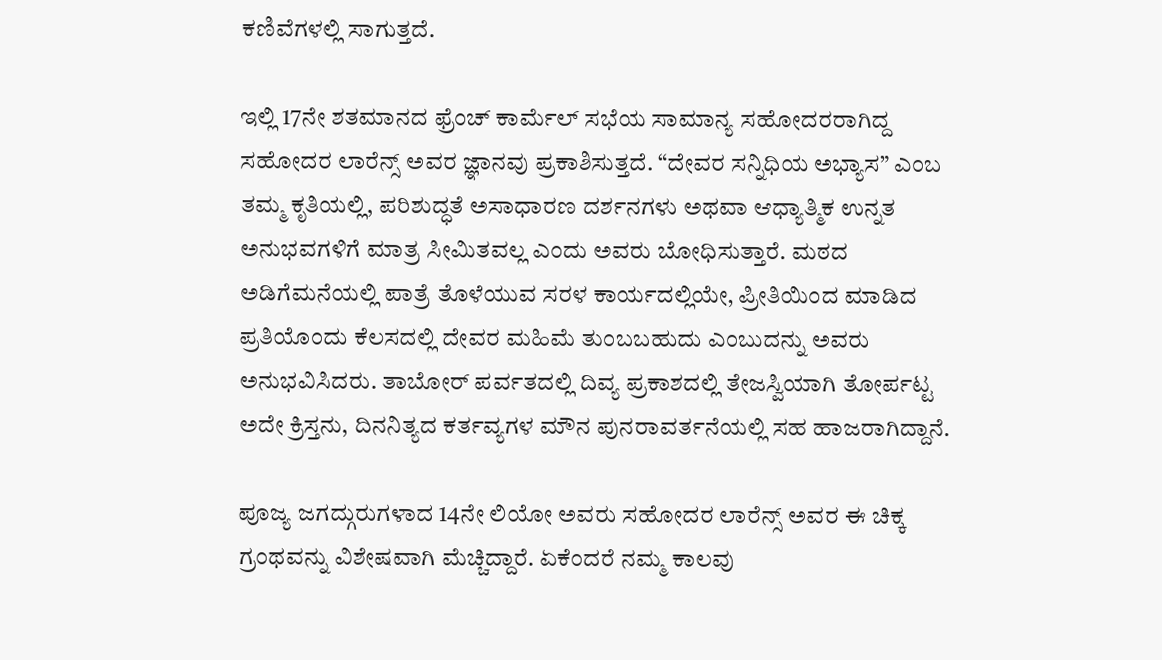ಕಣಿವೆಗಳಲ್ಲಿ ಸಾಗುತ್ತದೆ.

ಇಲ್ಲಿ 17ನೇ ಶತಮಾನದ ಫ್ರೆಂಚ್ ಕಾರ್ಮೆಲ್ ಸಭೆಯ ಸಾಮಾನ್ಯ ಸಹೋದರರಾಗಿದ್ದ ಸಹೋದರ ಲಾರೆನ್ಸ್ ಅವರ ಜ್ಞಾನವು ಪ್ರಕಾಶಿಸುತ್ತದೆ. “ದೇವರ ಸನ್ನಿಧಿಯ ಅಭ್ಯಾಸ” ಎಂಬ ತಮ್ಮ ಕೃತಿಯಲ್ಲಿ, ಪರಿಶುದ್ಧತೆ ಅಸಾಧಾರಣ ದರ್ಶನಗಳು ಅಥವಾ ಆಧ್ಯಾತ್ಮಿಕ ಉನ್ನತ ಅನುಭವಗಳಿಗೆ ಮಾತ್ರ ಸೀಮಿತವಲ್ಲ ಎಂದು ಅವರು ಬೋಧಿಸುತ್ತಾರೆ. ಮಠದ ಅಡಿಗೆಮನೆಯಲ್ಲಿ ಪಾತ್ರೆ ತೊಳೆಯುವ ಸರಳ ಕಾರ್ಯದಲ್ಲಿಯೇ, ಪ್ರೀತಿಯಿಂದ ಮಾಡಿದ ಪ್ರತಿಯೊಂದು ಕೆಲಸದಲ್ಲಿ ದೇವರ ಮಹಿಮೆ ತುಂಬಬಹುದು ಎಂಬುದನ್ನು ಅವರು ಅನುಭವಿಸಿದರು. ತಾಬೋರ್ ಪರ್ವತದಲ್ಲಿ ದಿವ್ಯ ಪ್ರಕಾಶದಲ್ಲಿ ತೇಜಸ್ವಿಯಾಗಿ ತೋರ್ಪಟ್ಟ ಅದೇ ಕ್ರಿಸ್ತನು, ದಿನನಿತ್ಯದ ಕರ್ತವ್ಯಗಳ ಮೌನ ಪುನರಾವರ್ತನೆಯಲ್ಲಿ ಸಹ ಹಾಜರಾಗಿದ್ದಾನೆ.

ಪೂಜ್ಯ ಜಗದ್ಗುರುಗಳಾದ 14ನೇ ಲಿಯೋ ಅವರು ಸಹೋದರ ಲಾರೆನ್ಸ್ ಅವರ ಈ ಚಿಕ್ಕ ಗ್ರಂಥವನ್ನು ವಿಶೇಷವಾಗಿ ಮೆಚ್ಚಿದ್ದಾರೆ. ಏಕೆಂದರೆ ನಮ್ಮ ಕಾಲವು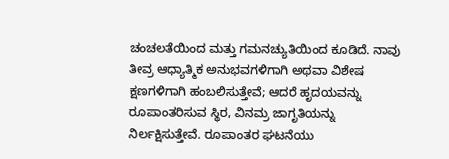ಚಂಚಲತೆಯಿಂದ ಮತ್ತು ಗಮನಚ್ಯುತಿಯಿಂದ ಕೂಡಿದೆ. ನಾವು ತೀವ್ರ ಆಧ್ಯಾತ್ಮಿಕ ಅನುಭವಗಳಿಗಾಗಿ ಅಥವಾ ವಿಶೇಷ ಕ್ಷಣಗಳಿಗಾಗಿ ಹಂಬಲಿಸುತ್ತೇವೆ; ಆದರೆ ಹೃದಯವನ್ನು ರೂಪಾಂತರಿಸುವ ಸ್ಥಿರ, ವಿನಮ್ರ ಜಾಗೃತಿಯನ್ನು ನಿರ್ಲಕ್ಷಿಸುತ್ತೇವೆ. ರೂಪಾಂತರ ಘಟನೆಯು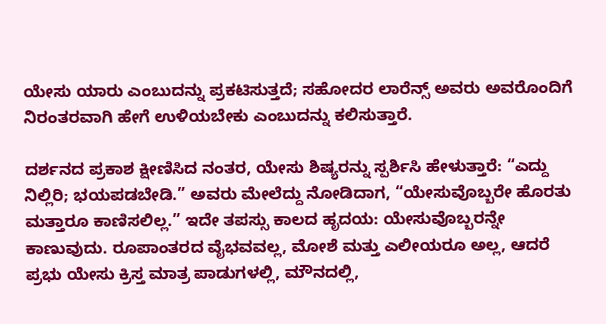ಯೇಸು ಯಾರು ಎಂಬುದನ್ನು ಪ್ರಕಟಿಸುತ್ತದೆ; ಸಹೋದರ ಲಾರೆನ್ಸ್ ಅವರು ಅವರೊಂದಿಗೆ ನಿರಂತರವಾಗಿ ಹೇಗೆ ಉಳಿಯಬೇಕು ಎಂಬುದನ್ನು ಕಲಿಸುತ್ತಾರೆ.

ದರ್ಶನದ ಪ್ರಕಾಶ ಕ್ಷೀಣಿಸಿದ ನಂತರ, ಯೇಸು ಶಿಷ್ಯರನ್ನು ಸ್ಪರ್ಶಿಸಿ ಹೇಳುತ್ತಾರೆ: “ಎದ್ದು ನಿಲ್ಲಿರಿ; ಭಯಪಡಬೇಡಿ.” ಅವರು ಮೇಲೆದ್ದು ನೋಡಿದಾಗ, “ಯೇಸುವೊಬ್ಬರೇ ಹೊರತು ಮತ್ತಾರೂ ಕಾಣಿಸಲಿಲ್ಲ.” ಇದೇ ತಪಸ್ಸು ಕಾಲದ ಹೃದಯ: ಯೇಸುವೊಬ್ಬರನ್ನೇ ಕಾಣುವುದು. ರೂಪಾಂತರದ ವೈಭವವಲ್ಲ, ಮೋಶೆ ಮತ್ತು ಎಲೀಯರೂ ಅಲ್ಲ, ಆದರೆ ಪ್ರಭು ಯೇಸು ಕ್ರಿಸ್ತ ಮಾತ್ರ ಪಾಡುಗಳಲ್ಲಿ, ಮೌನದಲ್ಲಿ,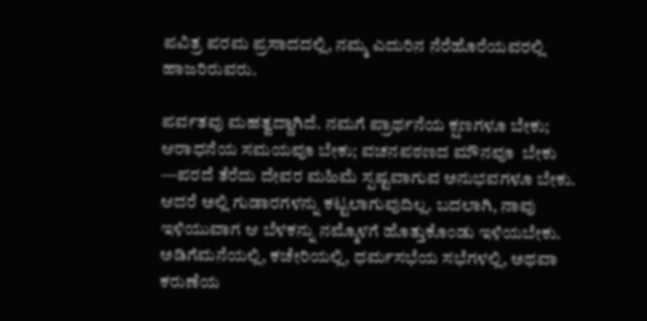ಪವಿತ್ರ ಪರಮ ಪ್ರಸಾದದಲ್ಲಿ, ನಮ್ಮ ಎದುರಿನ ನೆರೆಹೊರೆಯವರಲ್ಲಿ ಹಾಜರಿರುವರು.

ಪರ್ವತವು ಮಹತ್ವದ್ದಾಗಿದೆ. ನಮಗೆ ಪ್ರಾರ್ಥನೆಯ ಕ್ಷಣಗಳೂ ಬೇಕು; ಆರಾಧನೆಯ ಸಮಯವೂ ಬೇಕು; ವಚನಪಠಣದ ಮೌನವೂ  ಬೇಕು —ಪರದೆ ತೆರೆದು ದೇವರ ಮಹಿಮೆ ಸ್ಪಷ್ಟವಾಗುವ ಅನುಭವಗಳೂ ಬೇಕು. ಆದರೆ ಅಲ್ಲಿ ಗುಡಾರಗಳನ್ನು ಕಟ್ಟಲಾಗುವುದಿಲ್ಲ. ಬದಲಾಗಿ, ನಾವು ಇಳಿಯುವಾಗ ಆ ಬೆಳಕನ್ನು ನಮ್ಮೊಳಗೆ ಹೊತ್ತುಕೊಂಡು ಇಳಿಯಬೇಕು. ಅಡಿಗೆಮನೆಯಲ್ಲಿ, ಕಚೇರಿಯಲ್ಲಿ, ಧರ್ಮಸಭೆಯ ಸಭೆಗಳಲ್ಲಿ, ಅಥವಾ ಕರುಣೆಯ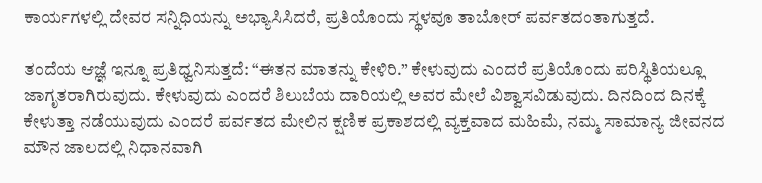ಕಾರ್ಯಗಳಲ್ಲಿ ದೇವರ ಸನ್ನಿಧಿಯನ್ನು ಅಭ್ಯಾಸಿಸಿದರೆ, ಪ್ರತಿಯೊಂದು ಸ್ಥಳವೂ ತಾಬೋರ್ ಪರ್ವತದಂತಾಗುತ್ತದೆ.

ತಂದೆಯ ಆಜ್ಞೆ ಇನ್ನೂ ಪ್ರತಿಧ್ವನಿಸುತ್ತದೆ: “ಈತನ ಮಾತನ್ನು ಕೇಳಿರಿ.” ಕೇಳುವುದು ಎಂದರೆ ಪ್ರತಿಯೊಂದು ಪರಿಸ್ಥಿತಿಯಲ್ಲೂ ಜಾಗೃತರಾಗಿರುವುದು. ಕೇಳುವುದು ಎಂದರೆ ಶಿಲುಬೆಯ ದಾರಿಯಲ್ಲಿ ಅವರ ಮೇಲೆ ವಿಶ್ವಾಸವಿಡುವುದು. ದಿನದಿಂದ ದಿನಕ್ಕೆ ಕೇಳುತ್ತಾ ನಡೆಯುವುದು ಎಂದರೆ ಪರ್ವತದ ಮೇಲಿನ ಕ್ಷಣಿಕ ಪ್ರಕಾಶದಲ್ಲಿ ವ್ಯಕ್ತವಾದ ಮಹಿಮೆ, ನಮ್ಮ ಸಾಮಾನ್ಯ ಜೀವನದ ಮೌನ ಜಾಲದಲ್ಲಿ ನಿಧಾನವಾಗಿ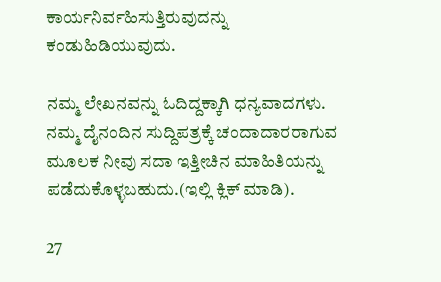ಕಾರ್ಯನಿರ್ವಹಿಸುತ್ತಿರುವುದನ್ನು ಕಂಡುಹಿಡಿಯುವುದು.

ನಮ್ಮ ಲೇಖನವನ್ನು ಓದಿದ್ದಕ್ಕಾಗಿ ಧನ್ಯವಾದಗಳು. ನಮ್ಮ ದೈನಂದಿನ ಸುದ್ದಿಪತ್ರಕ್ಕೆ ಚಂದಾದಾರರಾಗುವ ಮೂಲಕ ನೀವು ಸದಾ ಇತ್ತೀಚಿನ ಮಾಹಿತಿಯನ್ನು ಪಡೆದುಕೊಳ್ಳಬಹುದು.(ಇಲ್ಲಿ ಕ್ಲಿಕ್ ಮಾಡಿ).

27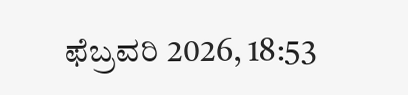ಫೆಬ್ರವರಿ 2026, 18:53